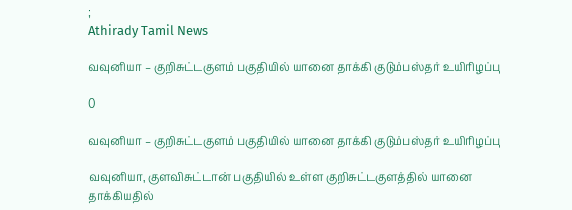;
Athirady Tamil News

வவுனியா – குறிசுட்டகுளம் பகுதியில் யானை தாக்கி குடும்பஸ்தர் உயிரிழப்பு

0

வவுனியா – குறிசுட்டகுளம் பகுதியில் யானை தாக்கி குடும்பஸ்தர் உயிரிழப்பு

வவுனியா, குளவிசுட்டான் பகுதியில் உள்ள குறிசுட்டகுளத்தில் யானை தாக்கியதில்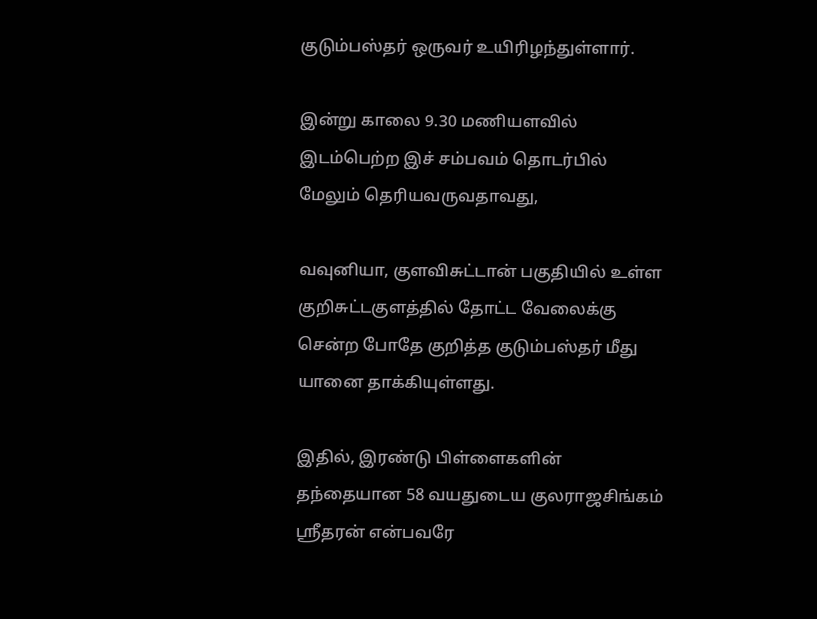குடும்பஸ்தர் ஒருவர் உயிரிழந்துள்ளார்.

இன்று காலை 9.30 மணியளவில் இடம்பெற்ற இச் சம்பவம் தொடர்பில் மேலும் தெரியவருவதாவது,

வவுனியா, குளவிசுட்டான் பகுதியில் உள்ள குறிசுட்டகுளத்தில் தோட்ட வேலைக்கு சென்ற போதே குறித்த குடும்பஸ்தர் மீது யானை தாக்கியுள்ளது.

இதில், இரண்டு பிள்ளைகளின் தந்தையான 58 வயதுடைய குலராஜசிங்கம் ஸ்ரீதரன் என்பவரே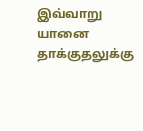இவ்வாறு யானை தாக்குதலுக்கு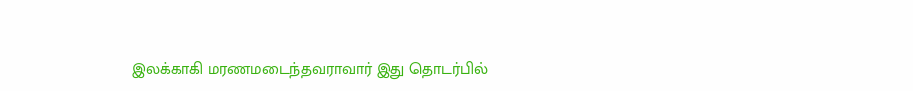இலக்காகி மரணமடைந்தவராவார் இது தொடர்பில்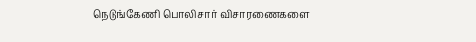நெடுங்கேணி பொலிசார் விசாரணைகளை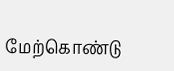மேற்கொண்டு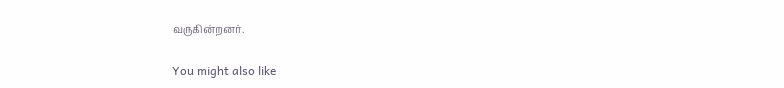வருகின்றனர்.

You might also like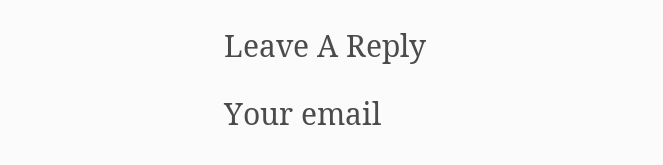Leave A Reply

Your email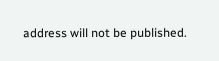address will not be published.